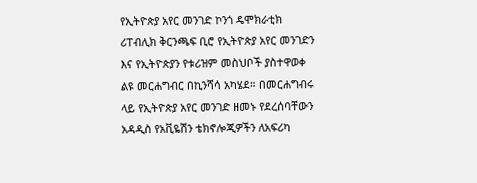የኢትዮጵያ አየር መንገድ ኮንጎ ዴሞክራቲክ ሪፐብሊክ ቅርንጫፍ ቢሮ የኢትዮጵያ አየር መንገድን እና የኢትዮጵያን የቱሪዝም መስህቦች ያስተዋወቀ ልዩ መርሐግብር በኪንሻሳ አካሄደ። በመርሐግብሩ ላይ የኢትዮጵያ አየር መንገድ ዘመኑ የደረሰባቸውን አዳዲስ የአቪዬሽን ቴክኖሎጂዎችን ለአፍሪካ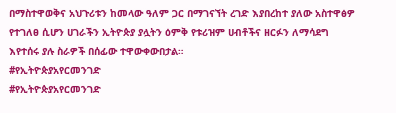በማስተዋወቅና አህጉሪቱን ከመላው ዓለም ጋር በማገናኘት ረገድ እያበረከተ ያለው አስተዋፅዎ የተገለፀ ሲሆን ሀገራችን ኢትዮጵያ ያሏትን ዕምቅ የቱሪዝም ሀብቶችና ዘርፉን ለማሳደግ እየተሰሩ ያሉ ስራዎች በሰፊው ተዋውቀውበታል።
#የኢትዮጵያአየርመንገድ
#የኢትዮጵያአየርመንገድ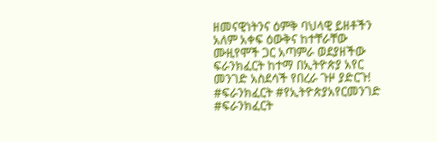ዘመናዊነትንና ዕምቅ ባህላዊ ይዘቶችን አለም አቀፍ ዕውቅና ከተቸራቸው ሙዚየሞች ጋር አጣምራ ወደያዘችው ፍራንክፈርት ከተማ በኢትዮጵያ አየር መንገድ አስደሳች የበረራ ጉዞ ያድርጉ!
#ፍራንክፈርት #የኢትዮጵያአየርመንገድ
#ፍራንክፈርት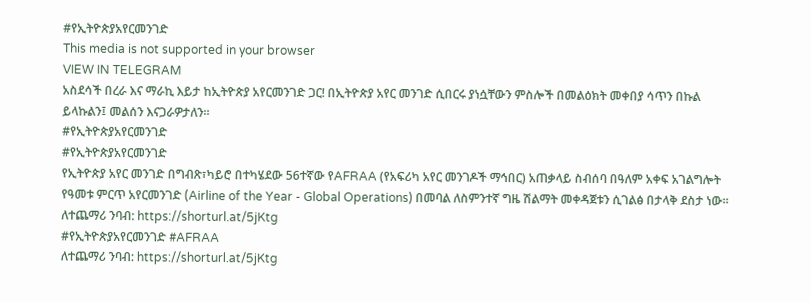#የኢትዮጵያአየርመንገድ
This media is not supported in your browser
VIEW IN TELEGRAM
አስደሳች በረራ እና ማራኪ እይታ ከኢትዮጵያ አየርመንገድ ጋር! በኢትዮጵያ አየር መንገድ ሲበርሩ ያነሷቸውን ምስሎች በመልዕክት መቀበያ ሳጥን በኩል ይላኩልን፤ መልሰን እናጋራዎታለን።
#የኢትዮጵያአየርመንገድ
#የኢትዮጵያአየርመንገድ
የኢትዮጵያ አየር መንገድ በግብጽ፣ካይሮ በተካሄደው 56ተኛው የAFRAA (የአፍሪካ አየር መንገዶች ማኅበር) አጠቃላይ ስብሰባ በዓለም አቀፍ አገልግሎት የዓመቱ ምርጥ አየርመንገድ (Airline of the Year - Global Operations) በመባል ለስምንተኛ ግዜ ሽልማት መቀዳጀቱን ሲገልፅ በታላቅ ደስታ ነው።
ለተጨማሪ ንባብ: https://shorturl.at/5jKtg
#የኢትዮጵያአየርመንገድ #AFRAA
ለተጨማሪ ንባብ: https://shorturl.at/5jKtg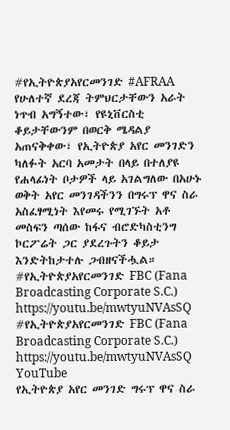#የኢትዮጵያአየርመንገድ #AFRAA
የሁለተኛ ደረጃ ትምህርታቸውን አራት ነጥብ አግኝተው፣ የዩኒቨርስቲ ቆይታቸውንም በወርቅ ሜዳልያ አጠናቅቀው፣ የኢትዮጵያ አየር መንገድን ካለፉት አርባ አመታት በላይ በተለያዩ የሐላፊነት ቦታዎች ላይ አገልግለው በአሁኑ ወቅት አየር መንገዳችንን በግሩፕ ዋና ስራ አስፈፃሚነት እየመሩ የሚገኙት አቶ መስፍን ጣሰው ከፋና ብሮድካስቲንግ ኮርፖሬት ጋር ያደረጉትን ቆይታ እንድትከታተሉ ጋብዘናችሗል።
#የኢትዮጵያአየርመንገድ FBC (Fana Broadcasting Corporate S.C.) https://youtu.be/mwtyuNVAsSQ
#የኢትዮጵያአየርመንገድ FBC (Fana Broadcasting Corporate S.C.) https://youtu.be/mwtyuNVAsSQ
YouTube
የኢትዮጵያ አየር መንገድ ግሩፕ ዋና ስራ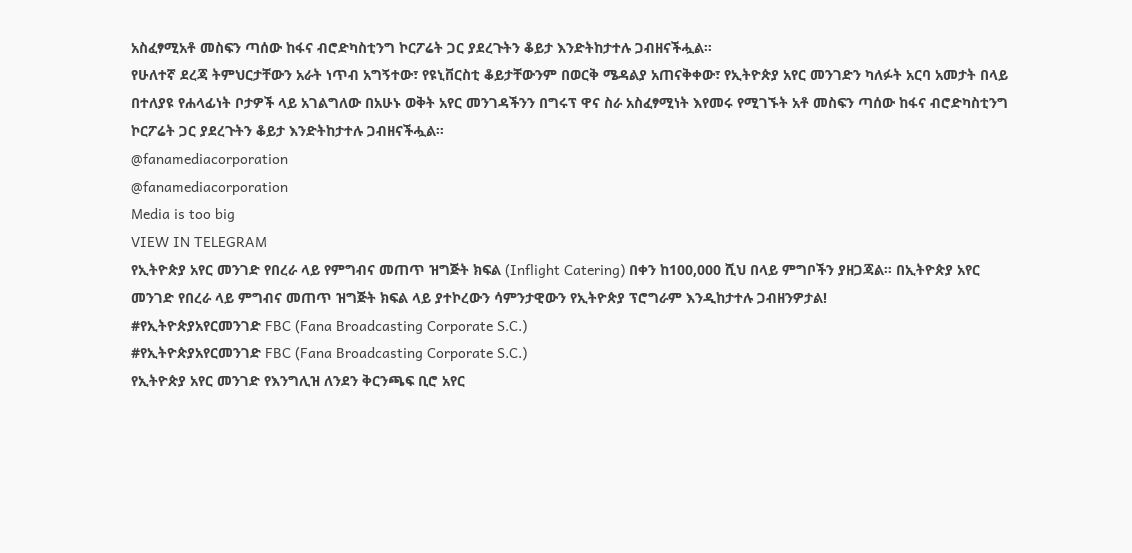አስፈፃሚአቶ መስፍን ጣሰው ከፋና ብሮድካስቲንግ ኮርፖሬት ጋር ያደረጉትን ቆይታ እንድትከታተሉ ጋብዘናችሗል።
የሁለተኛ ደረጃ ትምህርታቸውን አራት ነጥብ አግኝተው፣ የዩኒቨርስቲ ቆይታቸውንም በወርቅ ሜዳልያ አጠናቅቀው፣ የኢትዮጵያ አየር መንገድን ካለፉት አርባ አመታት በላይ በተለያዩ የሐላፊነት ቦታዎች ላይ አገልግለው በአሁኑ ወቅት አየር መንገዳችንን በግሩፕ ዋና ስራ አስፈፃሚነት እየመሩ የሚገኙት አቶ መስፍን ጣሰው ከፋና ብሮድካስቲንግ ኮርፖሬት ጋር ያደረጉትን ቆይታ እንድትከታተሉ ጋብዘናችሗል።
@fanamediacorporation
@fanamediacorporation
Media is too big
VIEW IN TELEGRAM
የኢትዮጵያ አየር መንገድ የበረራ ላይ የምግብና መጠጥ ዝግጅት ክፍል (Inflight Catering) በቀን ከ100,000 ሺህ በላይ ምግቦችን ያዘጋጃል። በኢትዮጵያ አየር መንገድ የበረራ ላይ ምግብና መጠጥ ዝግጅት ክፍል ላይ ያተኮረውን ሳምንታዊውን የኢትዮጵያ ፕሮግራም እንዲከታተሉ ጋብዘንዎታል!
#የኢትዮጵያአየርመንገድ FBC (Fana Broadcasting Corporate S.C.)
#የኢትዮጵያአየርመንገድ FBC (Fana Broadcasting Corporate S.C.)
የኢትዮጵያ አየር መንገድ የእንግሊዝ ለንደን ቅርንጫፍ ቢሮ አየር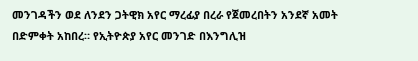መንገዳችን ወደ ለንደን ጋትዊክ አየር ማረፊያ በረራ የጀመረበትን አንደኛ አመት በድምቀት አከበረ። የኢትዮጵያ አየር መንገድ በእንግሊዝ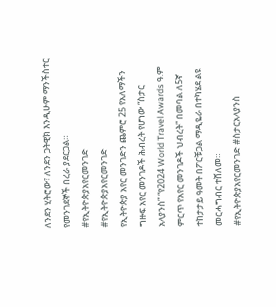ለንደን ሂትሮው፣ ለንደን ጋትዊክ እንዲሁም ማንችስተር የመንገደኞች በረራ ያደርጋል።
#የኢትዮጵያአየርመንገድ
#የኢትዮጵያአየርመንገድ
የኢትዮጵያ አየር መንገድን ጨምሮ 25 የአለማችን ግዙፍ አየር መንገዶች ሕብረት የሆነው “ስታር አላያንስ” “የ2024 World Travel Awards ዓ.ም ምርጥ የአየር መንገዶች ህብረት” በመባል ለ5ኛ ተከታታይ ዓመት በፖርቹጋል ማዲዬራ በተካሄደ ልዩ መርሓግብር ተሸለመ።
#የኢትዮጵያአየርመንገድ #ስታርአላያንስ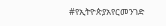#የኢትዮጵያአየርመንገድ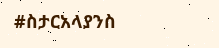#ስታርአላያንስ